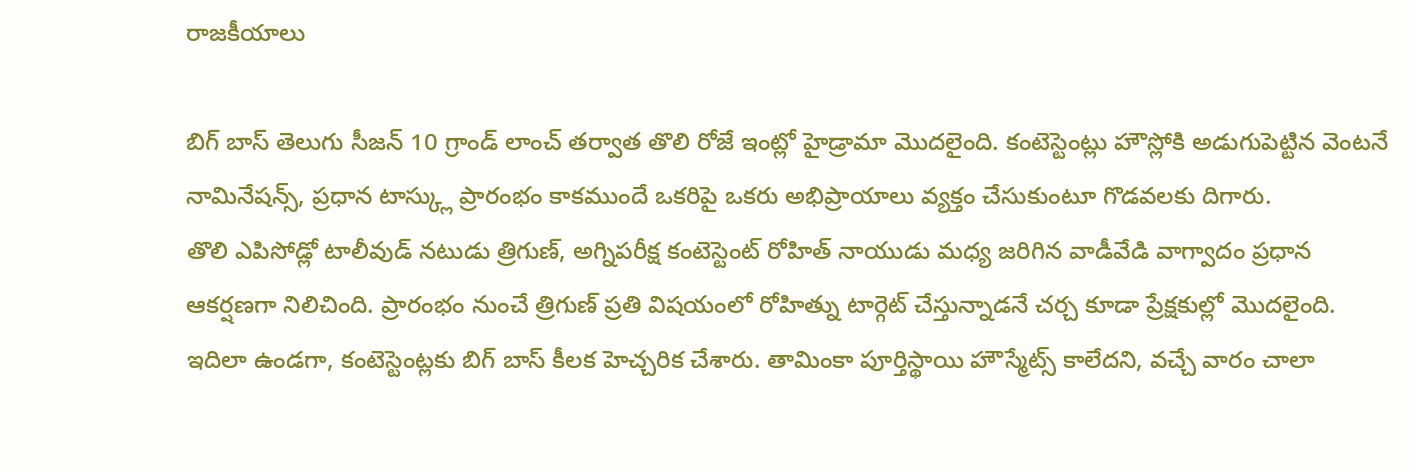రాజకీయాలు

బిగ్ బాస్ తెలుగు సీజన్ 10 గ్రాండ్ లాంచ్ తర్వాత తొలి రోజే ఇంట్లో హైడ్రామా మొదలైంది. కంటెస్టెంట్లు హౌస్లోకి అడుగుపెట్టిన వెంటనే నామినేషన్స్, ప్రధాన టాస్క్లు ప్రారంభం కాకముందే ఒకరిపై ఒకరు అభిప్రాయాలు వ్యక్తం చేసుకుంటూ గొడవలకు దిగారు.
తొలి ఎపిసోడ్లో టాలీవుడ్ నటుడు త్రిగుణ్, అగ్నిపరీక్ష కంటెస్టెంట్ రోహిత్ నాయుడు మధ్య జరిగిన వాడీవేడి వాగ్వాదం ప్రధాన ఆకర్షణగా నిలిచింది. ప్రారంభం నుంచే త్రిగుణ్ ప్రతి విషయంలో రోహిత్ను టార్గెట్ చేస్తున్నాడనే చర్చ కూడా ప్రేక్షకుల్లో మొదలైంది.
ఇదిలా ఉండగా, కంటెస్టెంట్లకు బిగ్ బాస్ కీలక హెచ్చరిక చేశారు. తామింకా పూర్తిస్థాయి హౌస్మేట్స్ కాలేదని, వచ్చే వారం చాలా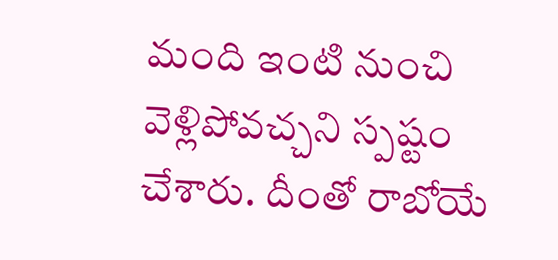మంది ఇంటి నుంచి వెళ్లిపోవచ్చని స్పష్టం చేశారు. దీంతో రాబోయే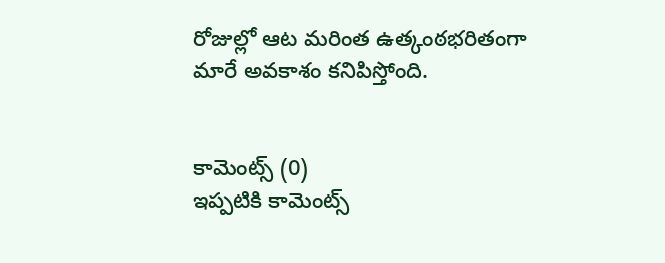రోజుల్లో ఆట మరింత ఉత్కంఠభరితంగా మారే అవకాశం కనిపిస్తోంది.


కామెంట్స్ (0)
ఇప్పటికి కామెంట్స్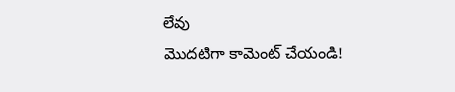లేవు
మొదటిగా కామెంట్ చేయండి!